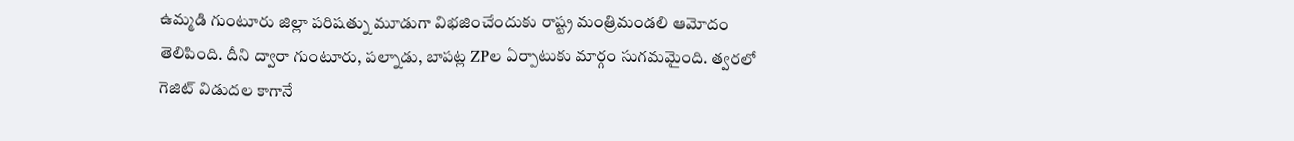ఉమ్మడి గుంటూరు జిల్లా పరిషత్ను మూడుగా విభజించేందుకు రాష్ట్ర మంత్రిమండలి ఆమోదం తెలిపింది. దీని ద్వారా గుంటూరు, పల్నాడు, బాపట్ల ZPల ఏర్పాటుకు మార్గం సుగమమైంది. త్వరలో గెజిట్ విడుదల కాగానే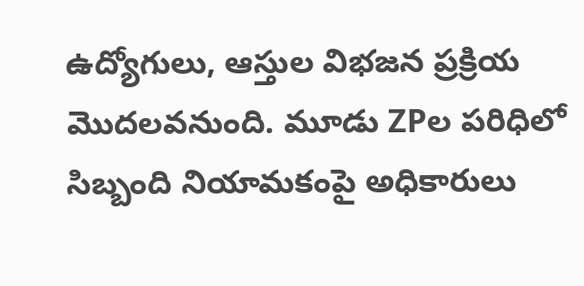ఉద్యోగులు, ఆస్తుల విభజన ప్రక్రియ మొదలవనుంది. మూడు ZPల పరిధిలో సిబ్బంది నియామకంపై అధికారులు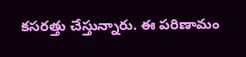కసరత్తు చేస్తున్నారు. ఈ పరిణామం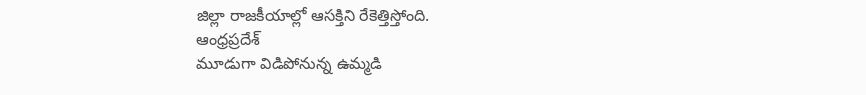జిల్లా రాజకీయాల్లో ఆసక్తిని రేకెత్తిస్తోంది.
ఆంధ్రప్రదేశ్
మూడుగా విడిపోనున్న ఉమ్మడి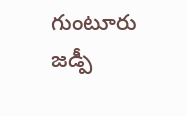గుంటూరు జడ్పీ